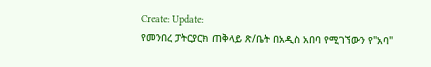Create: Update:
የመንበረ ፓትርያርክ ጠቅላይ ጽ/ቤት በአዲስ አበባ የሚገኘውን የ"አባ"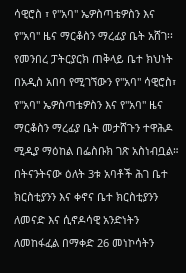ሳዊሮስ ፣ የ"አባ" ኤዎስጣቴዎስን እና የ"አባ" ዜና ማርቆስን ማረፊያ ቤት አሸገ፡፡
የመንበረ ፓትርያርክ ጠቅላይ ቤተ ክህነት በአዲስ አበባ የሚገኘውን የ"አባ" ሳዊሮስ፣ የ"አባ" ኤዎስጣቴዎስን እና የ"አባ" ዜና ማርቆስን ማረፊያ ቤት መታሸጉን ተዋሕዶ ሚዲያ ማዕከል በፌስቡክ ገጽ አስነብቧል።
በትናንትናው ዕለት 3ቱ አባቶች ሕገ ቤተ ክርስቲያንን እና ቀኖና ቤተ ክርስቲያንን ለመናድ እና ሲኖዶሳዊ አንድነትን ለመከፋፈል በማቀድ 26 መነኮሳትን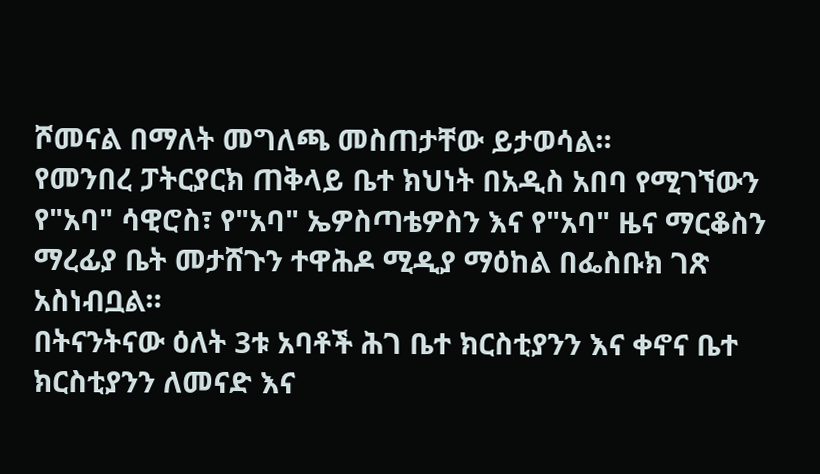ሾመናል በማለት መግለጫ መስጠታቸው ይታወሳል።
የመንበረ ፓትርያርክ ጠቅላይ ቤተ ክህነት በአዲስ አበባ የሚገኘውን የ"አባ" ሳዊሮስ፣ የ"አባ" ኤዎስጣቴዎስን እና የ"አባ" ዜና ማርቆስን ማረፊያ ቤት መታሸጉን ተዋሕዶ ሚዲያ ማዕከል በፌስቡክ ገጽ አስነብቧል።
በትናንትናው ዕለት 3ቱ አባቶች ሕገ ቤተ ክርስቲያንን እና ቀኖና ቤተ ክርስቲያንን ለመናድ እና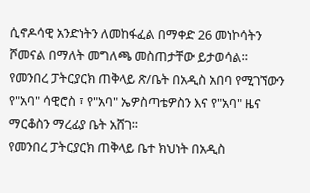ሲኖዶሳዊ አንድነትን ለመከፋፈል በማቀድ 26 መነኮሳትን ሾመናል በማለት መግለጫ መስጠታቸው ይታወሳል።
የመንበረ ፓትርያርክ ጠቅላይ ጽ/ቤት በአዲስ አበባ የሚገኘውን የ"አባ" ሳዊሮስ ፣ የ"አባ" ኤዎስጣቴዎስን እና የ"አባ" ዜና ማርቆስን ማረፊያ ቤት አሸገ፡፡
የመንበረ ፓትርያርክ ጠቅላይ ቤተ ክህነት በአዲስ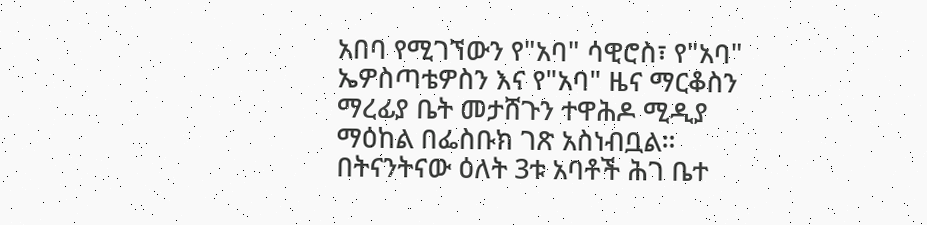አበባ የሚገኘውን የ"አባ" ሳዊሮስ፣ የ"አባ" ኤዎስጣቴዎስን እና የ"አባ" ዜና ማርቆስን ማረፊያ ቤት መታሸጉን ተዋሕዶ ሚዲያ ማዕከል በፌስቡክ ገጽ አስነብቧል።
በትናንትናው ዕለት 3ቱ አባቶች ሕገ ቤተ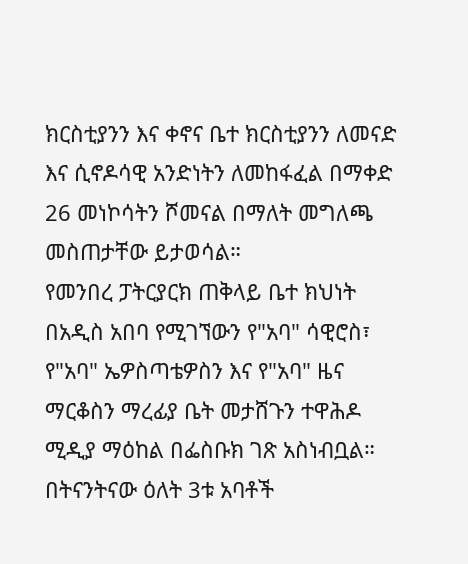ክርስቲያንን እና ቀኖና ቤተ ክርስቲያንን ለመናድ እና ሲኖዶሳዊ አንድነትን ለመከፋፈል በማቀድ 26 መነኮሳትን ሾመናል በማለት መግለጫ መስጠታቸው ይታወሳል።
የመንበረ ፓትርያርክ ጠቅላይ ቤተ ክህነት በአዲስ አበባ የሚገኘውን የ"አባ" ሳዊሮስ፣ የ"አባ" ኤዎስጣቴዎስን እና የ"አባ" ዜና ማርቆስን ማረፊያ ቤት መታሸጉን ተዋሕዶ ሚዲያ ማዕከል በፌስቡክ ገጽ አስነብቧል።
በትናንትናው ዕለት 3ቱ አባቶች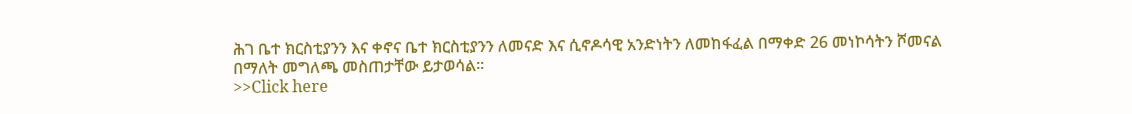ሕገ ቤተ ክርስቲያንን እና ቀኖና ቤተ ክርስቲያንን ለመናድ እና ሲኖዶሳዊ አንድነትን ለመከፋፈል በማቀድ 26 መነኮሳትን ሾመናል በማለት መግለጫ መስጠታቸው ይታወሳል።
>>Click here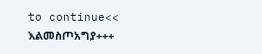to continue<<
እልመስጦአግያ+++